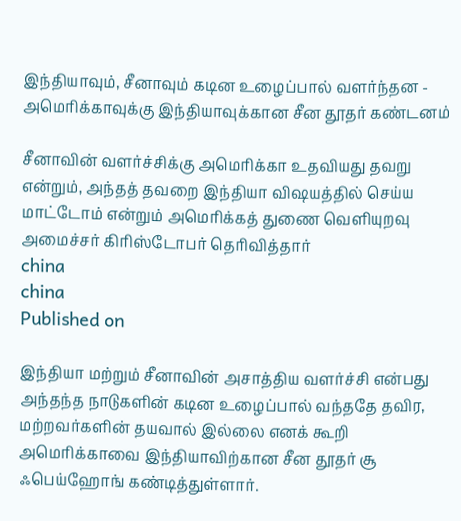இந்தியாவும், சீனாவும் கடின உழைப்பால் வளர்ந்தன - அமெரிக்காவுக்கு இந்தியாவுக்கான சீன தூதர் கண்டனம்

சீனாவின் வளர்ச்சிக்கு அமெரிக்கா உதவியது தவறு என்றும், அந்தத் தவறை இந்தியா விஷயத்தில் செய்ய மாட்டோம் என்றும் அமெரிக்கத் துணை வெளியுறவு அமைச்சர் கிரிஸ்டோபர் தெரிவித்தார்
china
china
Published on

இந்தியா மற்றும் சீனாவின் அசாத்திய வளர்ச்சி என்பது அந்தந்த நாடுகளின் கடின உழைப்பால் வந்ததே தவிர, மற்றவர்களின் தயவால் இல்லை எனக் கூறி அமெரிக்காவை இந்தியாவிற்கான சீன தூதர் சூ ஃபெய்ஹோங் கண்டித்துள்ளார்.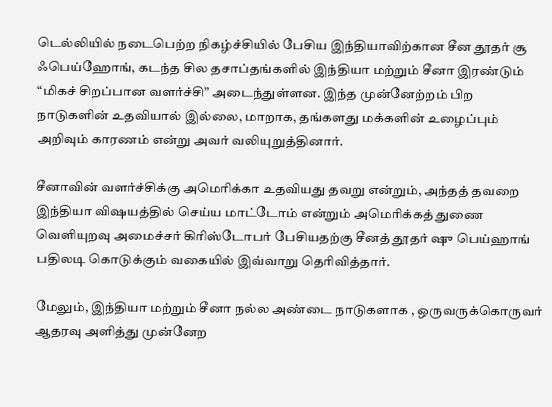டெல்லியில் நடைபெற்ற நிகழ்ச்சியில் பேசிய இந்தியாவிற்கான சீன தூதர் சூ ஃபெய்ஹோங், கடந்த சில தசாப்தங்களில் இந்தியா மற்றும் சீனா இரண்டும் “மிகச் சிறப்பான வளர்ச்சி” அடைந்துள்ளன. இந்த முன்னேற்றம் பிற நாடுகளின் உதவியால் இல்லை, மாறாக, தங்களது மக்களின் உழைப்பும் அறிவும் காரணம் என்று அவர் வலியுறுத்தினார்.

சீனாவின் வளர்ச்சிக்கு அமெரிக்கா உதவியது தவறு என்றும், அந்தத் தவறை இந்தியா விஷயத்தில் செய்ய மாட்டோம் என்றும் அமெரிக்கத் துணை வெளியுறவு அமைச்சர் கிரிஸ்டோபர் பேசியதற்கு சீனத் தூதர் ஷு பெய்ஹாங் பதிலடி கொடுக்கும் வகையில் இவ்வாறு தெரிவித்தார்.

மேலும், இந்தியா மற்றும் சீனா நல்ல அண்டை நாடுகளாக , ஒருவருக்கொருவர் ஆதரவு அளித்து முன்னேற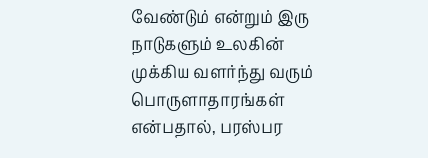வேண்டும் என்றும் இரு நாடுகளும் உலகின் முக்கிய வளர்ந்து வரும் பொருளாதாரங்கள் என்பதால், பரஸ்பர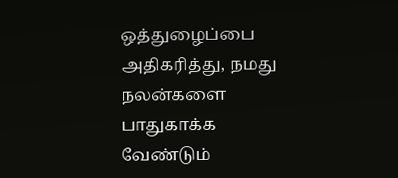ஒத்துழைப்பை அதிகரித்து, நமது நலன்களை பாதுகாக்க வேண்டும்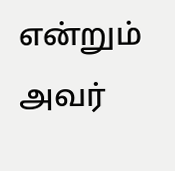என்றும் அவர்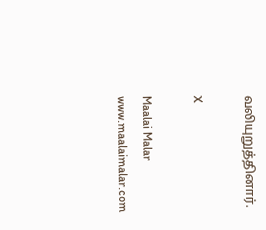வலியுறுத்தினார்.

X

Maalai Malar
www.maalaimalar.com